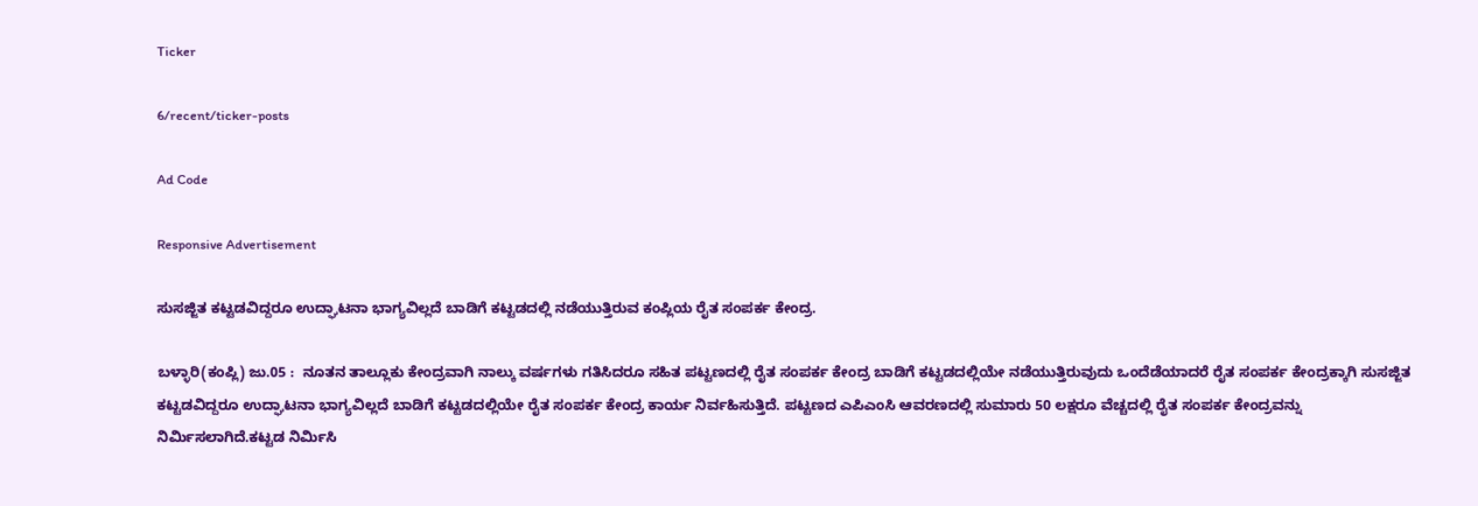Ticker

6/recent/ticker-posts

Ad Code

Responsive Advertisement

ಸುಸಜ್ಜಿತ ಕಟ್ಟಡವಿದ್ದರೂ ಉದ್ಘಾಟನಾ ಭಾಗ್ಯವಿಲ್ಲದೆ ಬಾಡಿಗೆ ಕಟ್ಟಡದಲ್ಲಿ ನಡೆಯುತ್ತಿರುವ ಕಂಪ್ಲಿಯ ರೈತ ಸಂಪರ್ಕ ಕೇಂದ್ರ.

ಬಳ್ಳಾರಿ(ಕಂಪ್ಲಿ) ಜು.05 :  ನೂತನ ತಾಲ್ಲೂಕು ಕೇಂದ್ರವಾಗಿ ನಾಲ್ಕು ವರ್ಷಗಳು ಗತಿಸಿದರೂ ಸಹಿತ ಪಟ್ಟಣದಲ್ಲಿ ರೈತ ಸಂಪರ್ಕ ಕೇಂದ್ರ ಬಾಡಿಗೆ ಕಟ್ಟಡದಲ್ಲಿಯೇ ನಡೆಯುತ್ತಿರುವುದು ಒಂದೆಡೆಯಾದರೆ ರೈತ ಸಂಪರ್ಕ ಕೇಂದ್ರಕ್ಕಾಗಿ ಸುಸಜ್ಜಿತ ಕಟ್ಟಡವಿದ್ದರೂ ಉದ್ಘಾಟನಾ ಭಾಗ್ಯವಿಲ್ಲದೆ ಬಾಡಿಗೆ ಕಟ್ಟಡದಲ್ಲಿಯೇ ರೈತ ಸಂಪರ್ಕ ಕೇಂದ್ರ ಕಾರ್ಯ ನಿರ್ವಹಿಸುತ್ತಿದೆ. ಪಟ್ಟಣದ ಎಪಿಎಂಸಿ ಆವರಣದಲ್ಲಿ ಸುಮಾರು 50 ಲಕ್ಷರೂ ವೆಚ್ಚದಲ್ಲಿ ರೈತ ಸಂಪರ್ಕ ಕೇಂದ್ರವನ್ನು ನಿರ್ಮಿಸಲಾಗಿದೆ.ಕಟ್ಟಡ ನಿರ್ಮಿಸಿ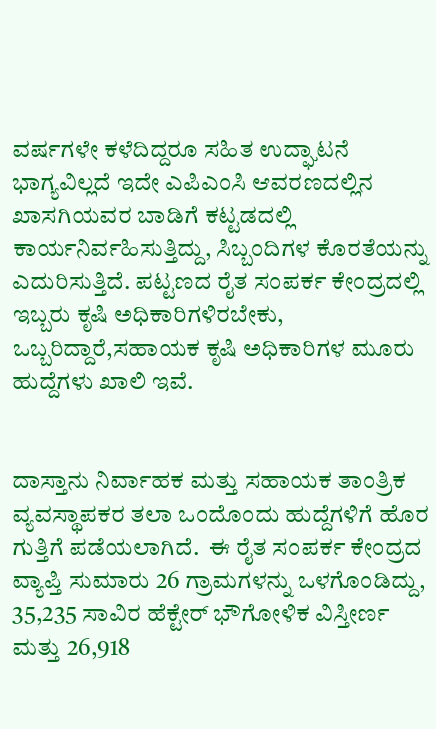ವರ್ಷಗಳೇ ಕಳೆದಿದ್ದರೂ ಸಹಿತ ಉದ್ಘಾಟನೆ ಭಾಗ್ಯವಿಲ್ಲದೆ ಇದೇ ಎಪಿಎಂಸಿ ಆವರಣದಲ್ಲಿನ ಖಾಸಗಿಯವರ ಬಾಡಿಗೆ ಕಟ್ಟಡದಲ್ಲಿ ಕಾರ್ಯನಿರ್ವಹಿಸುತ್ತಿದ್ದು, ಸಿಬ್ಬಂದಿಗಳ ಕೊರತೆಯನ್ನು ಎದುರಿಸುತ್ತಿದೆ. ಪಟ್ಟಣದ ರೈತ ಸಂಪರ್ಕ ಕೇಂದ್ರದಲ್ಲಿ ಇಬ್ಬರು ಕೃಷಿ ಅಧಿಕಾರಿಗಳಿರಬೇಕು, ಒಬ್ಬರಿದ್ದಾರೆ,ಸಹಾಯಕ ಕೃಷಿ ಅಧಿಕಾರಿಗಳ ಮೂರು ಹುದ್ದೆಗಳು ಖಾಲಿ ಇವೆ.


ದಾಸ್ತಾನು ನಿರ್ವಾಹಕ ಮತ್ತು ಸಹಾಯಕ ತಾಂತ್ರಿಕ ವ್ಯವಸ್ಥಾಪಕರ ತಲಾ ಒಂದೊಂದು ಹುದ್ದೆಗಳಿಗೆ ಹೊರ ಗುತ್ತಿಗೆ ಪಡೆಯಲಾಗಿದೆ.  ಈ ರೈತ ಸಂಪರ್ಕ ಕೇಂದ್ರದ ವ್ಯಾಪ್ತಿ ಸುಮಾರು 26 ಗ್ರಾಮಗಳನ್ನು ಒಳಗೊಂಡಿದ್ದು, 35,235 ಸಾವಿರ ಹೆಕ್ಟೇರ್ ಭೌಗೋಳಿಕ ವಿಸ್ತೀರ್ಣ ಮತ್ತು 26,918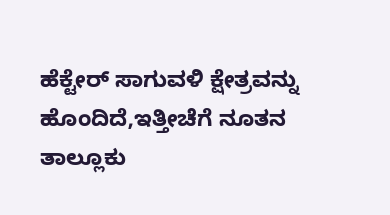ಹೆಕ್ಟೇರ್ ಸಾಗುವಳಿ ಕ್ಷೇತ್ರವನ್ನು ಹೊಂದಿದೆ,ಇತ್ತೀಚೆಗೆ ನೂತನ ತಾಲ್ಲೂಕು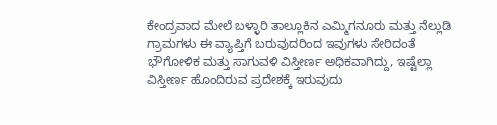ಕೇಂದ್ರವಾದ ಮೇಲೆ ಬಳ್ಳಾರಿ ತಾಲ್ಲೂಕಿನ ಎಮ್ಮಿಗನೂರು ಮತ್ತು ನೆಲ್ಲುಡಿ ಗ್ರಾಮಗಳು ಈ ವ್ಯಾಪ್ತಿಗೆ ಬರುವುದರಿಂದ ಇವುಗಳು ಸೇರಿದಂತೆ ಭೌಗೋಳಿಕ ಮತ್ತು ಸಾಗುವಳಿ ವಿಸ್ತೀರ್ಣ ಅಧಿಕವಾಗಿದ್ದು, ಇಷ್ಟೆಲ್ಲಾ ವಿಸ್ತೀರ್ಣ ಹೊಂದಿರುವ ಪ್ರದೇಶಕ್ಕೆ ಇರುವುದು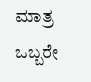ಮಾತ್ರ ಒಬ್ಬರೇ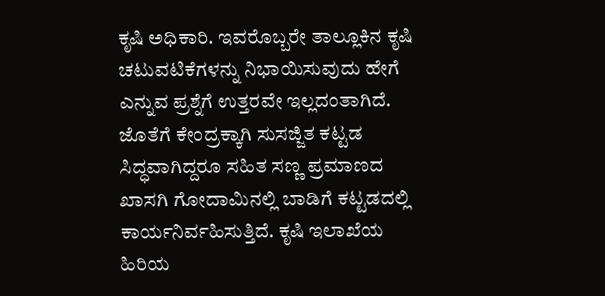ಕೃಷಿ ಅಧಿಕಾರಿ. ಇವರೊಬ್ಬರೇ ತಾಲ್ಲೂಕಿನ ಕೃಷಿ ಚಟುವಟಿಕೆಗಳನ್ನು ನಿಭಾಯಿಸುವುದು ಹೇಗೆ ಎನ್ನುವ ಪ್ರಶ್ನೆಗೆ ಉತ್ತರವೇ ಇಲ್ಲದಂತಾಗಿದೆ. ಜೊತೆಗೆ ಕೇಂದ್ರಕ್ಕಾಗಿ ಸುಸಜ್ಜಿತ ಕಟ್ಟಡ ಸಿದ್ಧವಾಗಿದ್ದರೂ ಸಹಿತ ಸಣ್ಣ ಪ್ರಮಾಣದ ಖಾಸಗಿ ಗೋದಾಮಿನಲ್ಲಿ ಬಾಡಿಗೆ ಕಟ್ಟಡದಲ್ಲಿ ಕಾರ್ಯನಿರ್ವಹಿಸುತ್ತಿದೆ. ಕೃಷಿ ಇಲಾಖೆಯ ಹಿರಿಯ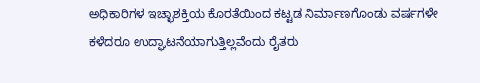ಅಧಿಕಾರಿಗಳ ಇಚ್ಛಾಶಕ್ತಿಯ ಕೊರತೆಯಿಂದ ಕಟ್ಟಡ ನಿರ್ಮಾಣಗೊಂಡು ವರ್ಷಗಳೇ ಕಳೆದರೂ ಉದ್ಘಾಟನೆಯಾಗುತ್ತಿಲ್ಲವೆಂದು ರೈತರು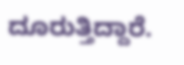ದೂರುತ್ತಿದ್ದಾರೆ.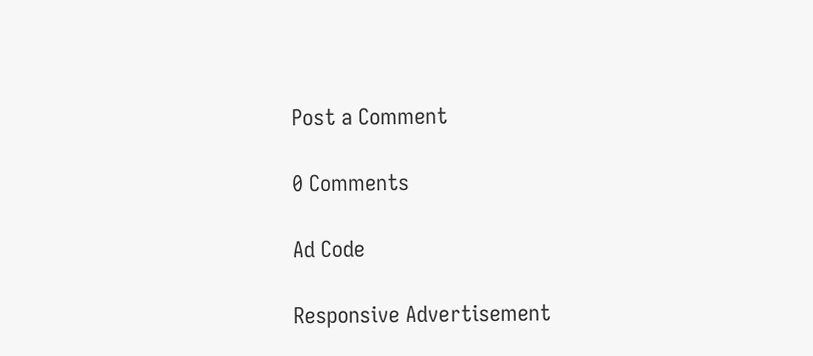Post a Comment

0 Comments

Ad Code

Responsive Advertisement